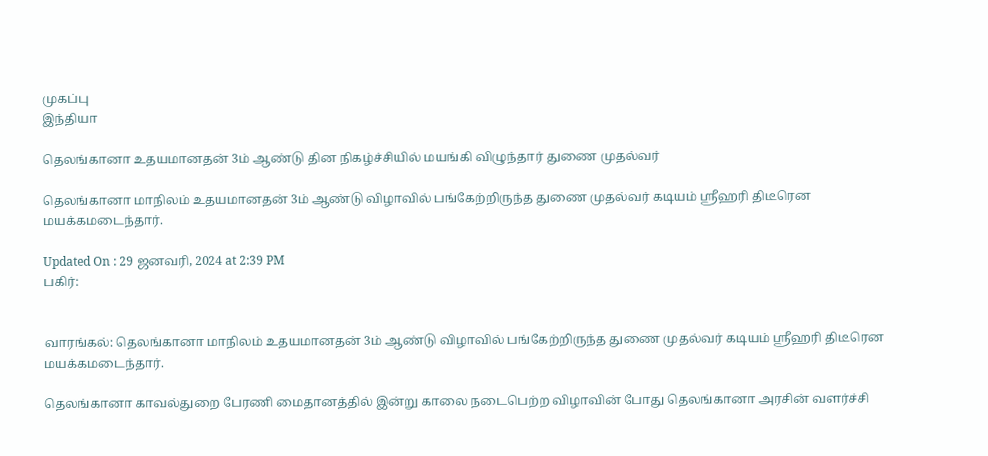முகப்பு
இந்தியா

தெலங்கானா உதயமானதன் 3ம் ஆண்டு தின நிகழ்ச்சியில் மயங்கி விழுந்தார் துணை முதல்வர்

தெலங்கானா மாநிலம் உதயமானதன் 3ம் ஆண்டு விழாவில் பங்கேற்றிருந்த துணை முதல்வர் கடியம் ஸ்ரீஹரி திடீரென மயக்கமடைந்தார்.

Updated On : 29 ஜனவரி, 2024 at 2:39 PM
பகிர்:


வாரங்கல்: தெலங்கானா மாநிலம் உதயமானதன் 3ம் ஆண்டு விழாவில் பங்கேற்றிருந்த துணை முதல்வர் கடியம் ஸ்ரீஹரி திடீரென மயக்கமடைந்தார்.

தெலங்கானா காவல்துறை பேரணி மைதானத்தில் இன்று காலை நடைபெற்ற விழாவின் போது தெலங்கானா அரசின் வளர்ச்சி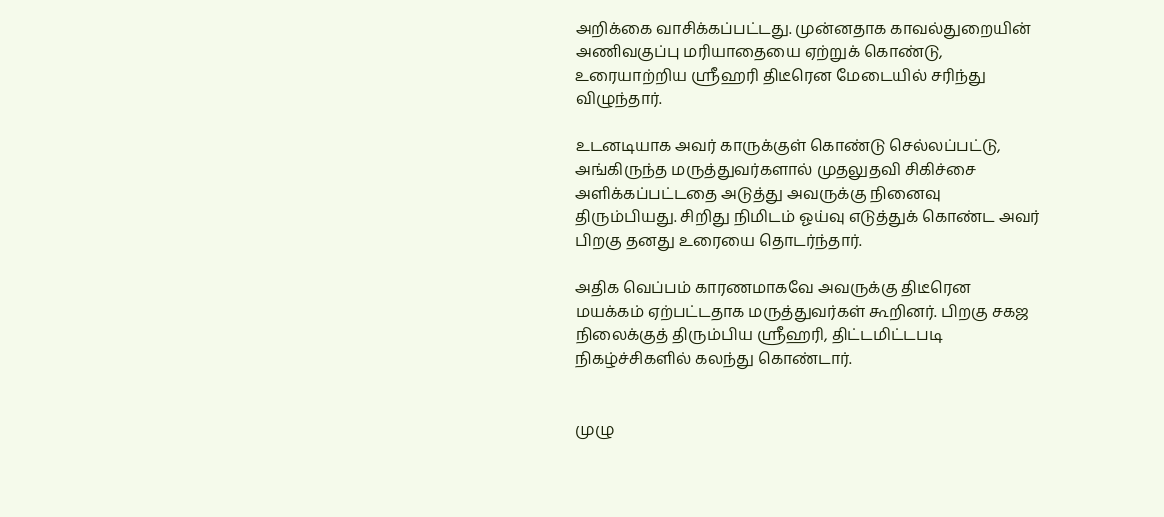அறிக்கை வாசிக்கப்பட்டது. முன்னதாக காவல்துறையின் அணிவகுப்பு மரியாதையை ஏற்றுக் கொண்டு, உரையாற்றிய ஸ்ரீஹரி திடீரென மேடையில் சரிந்து விழுந்தார்.

உடனடியாக அவர் காருக்குள் கொண்டு செல்லப்பட்டு, அங்கிருந்த மருத்துவர்களால் முதலுதவி சிகிச்சை அளிக்கப்பட்டதை அடுத்து அவருக்கு நினைவு திரும்பியது. சிறிது நிமிடம் ஓய்வு எடுத்துக் கொண்ட அவர் பிறகு தனது உரையை தொடர்ந்தார்.

அதிக வெப்பம் காரணமாகவே அவருக்கு திடீரென மயக்கம் ஏற்பட்டதாக மருத்துவர்கள் கூறினர். பிறகு சகஜ நிலைக்குத் திரும்பிய ஸ்ரீஹரி, திட்டமிட்டபடி நிகழ்ச்சிகளில் கலந்து கொண்டார்.


முழு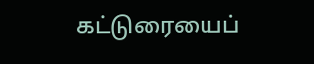கட்டுரையைப்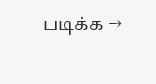படிக்க →